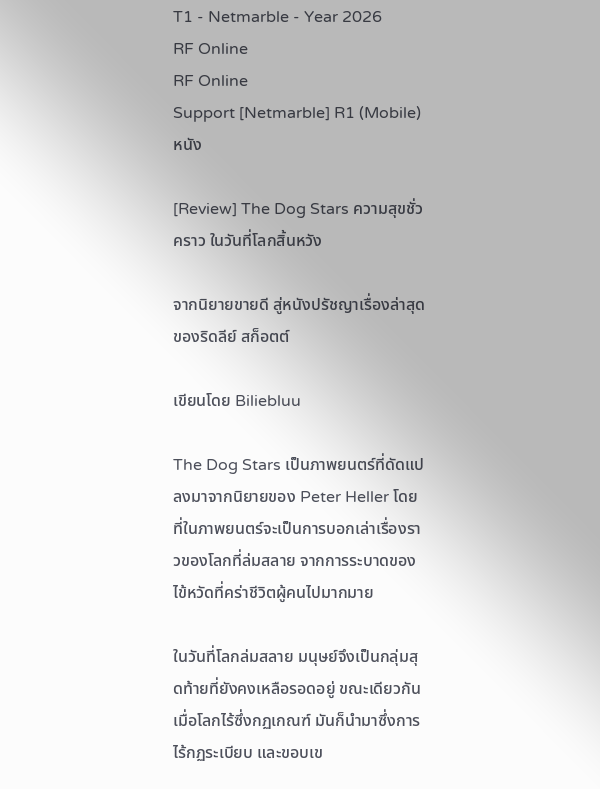T1 - Netmarble - Year 2026
RF Online
RF Online
Support [Netmarble] R1 (Mobile)
หนัง

[Review] The Dog Stars ความสุขชั่วคราว ในวันที่โลกสิ้นหวัง

จากนิยายขายดี สู่หนังปรัชญาเรื่องล่าสุดของริดลีย์ สก็อตต์

เขียนโดย Biliebluu

The Dog Stars เป็นภาพยนตร์ที่ดัดแปลงมาจากนิยายของ Peter Heller โดยที่ในภาพยนตร์จะเป็นการบอกเล่าเรื่องราวของโลกที่ล่มสลาย จากการระบาดของไข้หวัดที่คร่าชีวิตผู้คนไปมากมาย

ในวันที่โลกล่มสลาย มนุษย์จึงเป็นกลุ่มสุดท้ายที่ยังคงเหลือรอดอยู่ ขณะเดียวกัน เมื่อโลกไร้ซึ่งกฏเกณฑ์ มันก็นำมาซึ่งการไร้กฏระเบียบ และขอบเข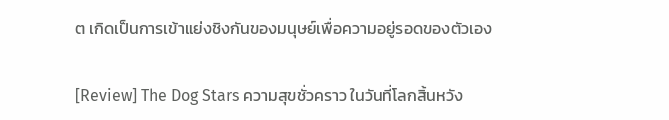ต เกิดเป็นการเข้าแย่งชิงกันของมนุษย์เพื่อความอยู่รอดของตัวเอง

[Review] The Dog Stars ความสุขชั่วคราว ในวันที่โลกสิ้นหวัง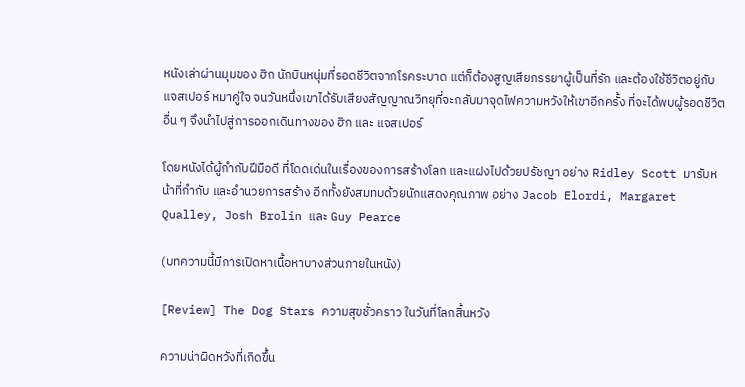หนังเล่าผ่านมุมของ ฮิก นักบินหนุ่มที่รอดชีวิตจากโรคระบาด แต่ก็ต้องสูญเสียภรรยาผู้เป็นที่รัก และต้องใช้ชีวิตอยู่กับ แจสเปอร์ หมาคู่ใจ จนวันหนึ่งเขาได้รับเสียงสัญญาณวิทยุที่จะกลับมาจุดไฟความหวังให้เขาอีกครั้ง ที่จะได้พบผู้รอดชีวิตอื่น ๆ จึงนำไปสู่การออกเดินทางของ ฮิก และ แจสเปอร์

โดยหนังได้ผู้กำกับฝีมือดี ที่โดดเด่นในเรื่องของการสร้างโลก และแฝงไปด้วยปรัชญา อย่าง Ridley Scott มารับหน้าที่กำกับ และอำนวยการสร้าง อีกทั้งยังสมทบด้วยนักแสดงคุณภาพ อย่าง Jacob Elordi, Margaret Qualley, Josh Brolin และ Guy Pearce

(บทความนี้มีการเปิดหาเนื้อหาบางส่วนภายในหนัง)

[Review] The Dog Stars ความสุขชั่วคราว ในวันที่โลกสิ้นหวัง

ความน่าผิดหวังที่เกิดขึ้น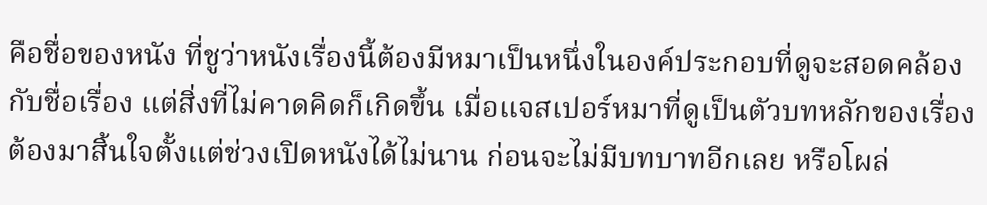คือชื่อของหนัง ที่ชูว่าหนังเรื่องนี้ต้องมีหมาเป็นหนึ่งในองค์ประกอบที่ดูจะสอดคล้องกับชื่อเรื่อง แต่สิ่งที่ไม่คาดคิดก็เกิดขึ้น เมื่อแจสเปอร์หมาที่ดูเป็นตัวบทหลักของเรื่องต้องมาสิ้นใจตั้งแต่ช่วงเปิดหนังได้ไม่นาน ก่อนจะไม่มีบทบาทอีกเลย หรือโผล่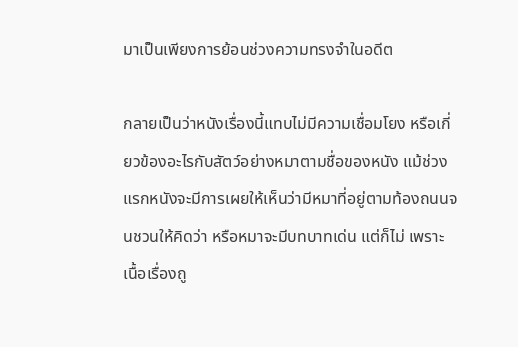มาเป็นเพียงการย้อนช่วงความทรงจำในอดีต

กลายเป็นว่าหนังเรื่องนี้แทบไม่มีความเชื่อมโยง หรือเกี่ยวข้องอะไรกับสัตว์อย่างหมาตามชื่อของหนัง แม้ช่วงแรกหนังจะมีการเผยให้เห็นว่ามีหมาที่อยู่ตามท้องถนนจนชวนให้คิดว่า หรือหมาจะมีบทบาทเด่น แต่ก็ไม่ เพราะเนื้อเรื่องถู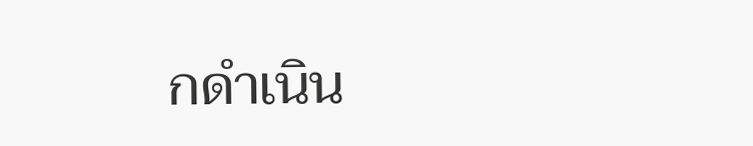กดำเนิน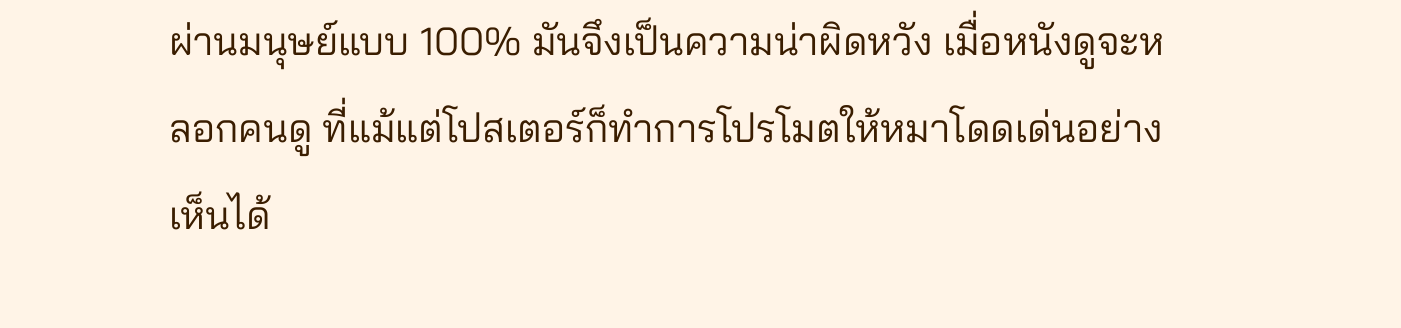ผ่านมนุษย์แบบ 100% มันจึงเป็นความน่าผิดหวัง เมื่อหนังดูจะหลอกคนดู ที่แม้แต่โปสเตอร์ก็ทำการโปรโมตให้หมาโดดเด่นอย่างเห็นได้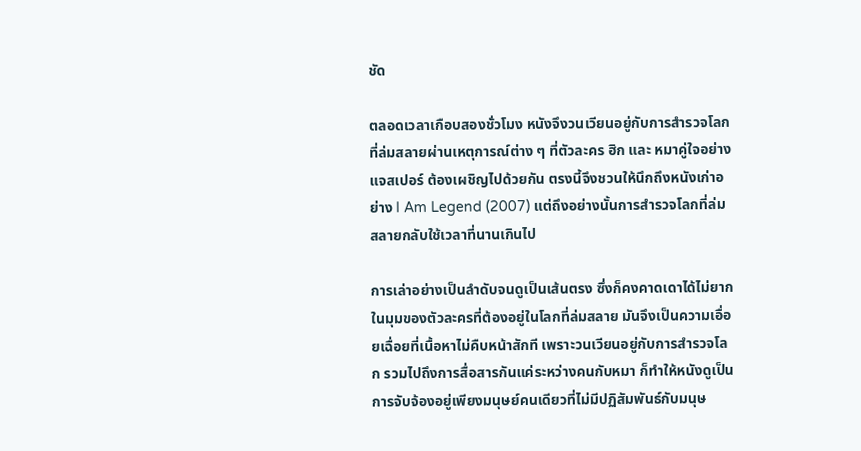ชัด

ตลอดเวลาเกือบสองชั่วโมง หนังจึงวนเวียนอยู่กับการสำรวจโลกที่ล่มสลายผ่านเหตุการณ์ต่าง ๆ ที่ตัวละคร ฮิก และ หมาคู่ใจอย่าง แจสเปอร์ ต้องเผชิญไปด้วยกัน ตรงนี้จึงชวนให้นึกถึงหนังเก่าอย่าง I Am Legend (2007) แต่ถึงอย่างนั้นการสำรวจโลกที่ล่มสลายกลับใช้เวลาที่นานเกินไป

การเล่าอย่างเป็นลำดับจนดูเป็นเส้นตรง ซึ่งก็คงคาดเดาได้ไม่ยากในมุมของตัวละครที่ต้องอยู่ในโลกที่ล่มสลาย มันจึงเป็นความเอื่อยเฉื่อยที่เนื้อหาไม่คืบหน้าสักที เพราะวนเวียนอยู่กับการสำรวจโลก รวมไปถึงการสื่อสารกันแค่ระหว่างคนกับหมา ก็ทำให้หนังดูเป็นการจับจ้องอยู่เพียงมนุษย์คนเดียวที่ไม่มีปฏิสัมพันธ์กับมนุษ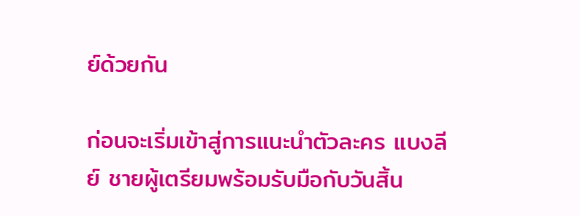ย์ด้วยกัน

ก่อนจะเริ่มเข้าสู่การแนะนำตัวละคร แบงลีย์ ชายผู้เตรียมพร้อมรับมือกับวันสิ้น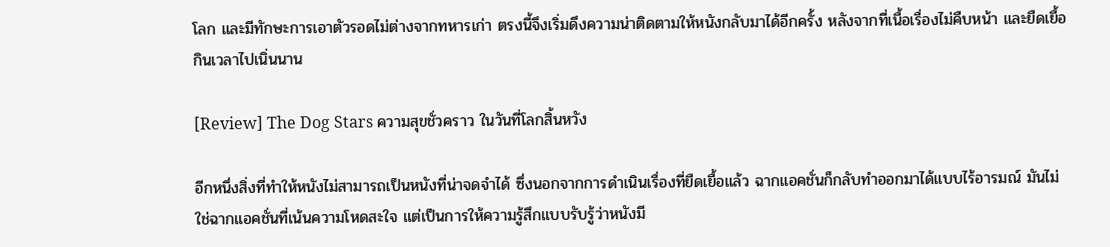โลก และมีทักษะการเอาตัวรอดไม่ต่างจากทหารเก่า ตรงนี้จึงเริ่มดึงความน่าติดตามให้หนังกลับมาได้อีกครั้ง หลังจากที่เนื้อเรื่องไม่คืบหน้า และยืดเยื้อกินเวลาไปเนิ่นนาน

[Review] The Dog Stars ความสุขชั่วคราว ในวันที่โลกสิ้นหวัง

อีกหนึ่งสิ่งที่ทำให้หนังไม่สามารถเป็นหนังที่น่าจดจำได้ ซึ่งนอกจากการดำเนินเรื่องที่ยืดเยื้อแล้ว ฉากแอคชั่นก็กลับทำออกมาได้แบบไร้อารมณ์ มันไม่ใช่ฉากแอคชั่นที่เน้นความโหดสะใจ แต่เป็นการให้ความรู้สึกแบบรับรู้ว่าหนังมี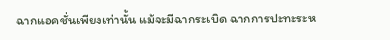ฉากแอคชั่นเพียงเท่านั้น แม้จะมีฉากระเบิด ฉากการปะทะระห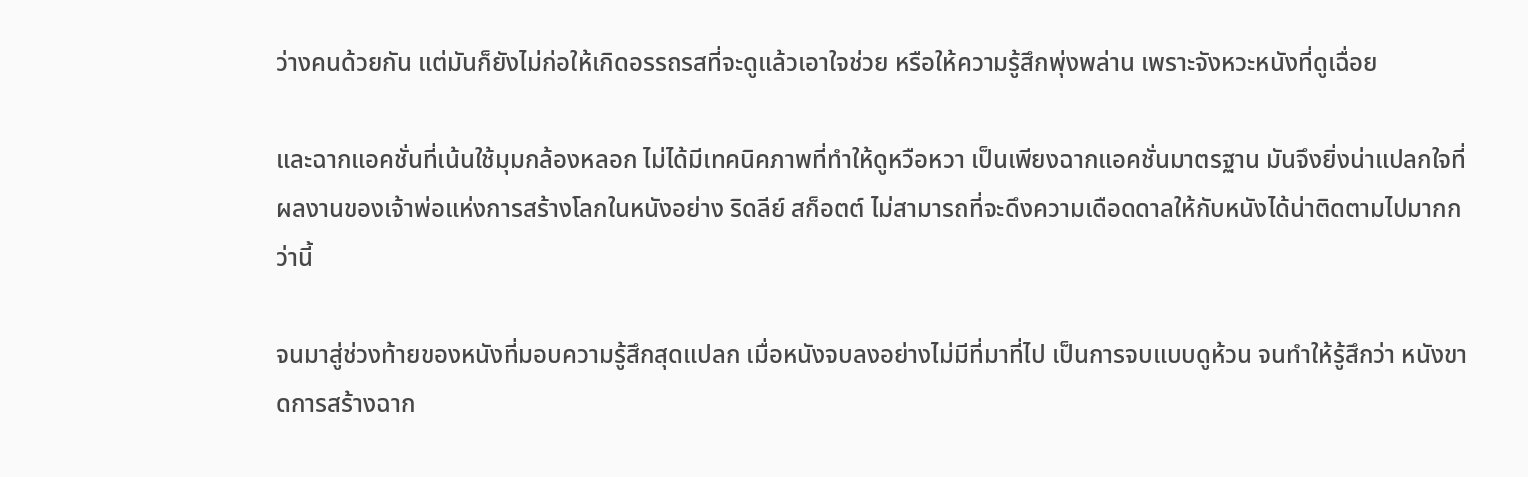ว่างคนด้วยกัน แต่มันก็ยังไม่ก่อให้เกิดอรรถรสที่จะดูแล้วเอาใจช่วย หรือให้ความรู้สึกพุ่งพล่าน เพราะจังหวะหนังที่ดูเฉื่อย

และฉากแอคชั่นที่เน้นใช้มุมกล้องหลอก ไม่ได้มีเทคนิคภาพที่ทำให้ดูหวือหวา เป็นเพียงฉากแอคชั่นมาตรฐาน มันจึงยิ่งน่าแปลกใจที่ผลงานของเจ้าพ่อแห่งการสร้างโลกในหนังอย่าง ริดลีย์ สก็อตต์ ไม่สามารถที่จะดึงความเดือดดาลให้กับหนังได้น่าติดตามไปมากกว่านี้

จนมาสู่ช่วงท้ายของหนังที่มอบความรู้สึกสุดแปลก เมื่อหนังจบลงอย่างไม่มีที่มาที่ไป เป็นการจบแบบดูห้วน จนทำให้รู้สึกว่า หนังขาดการสร้างฉาก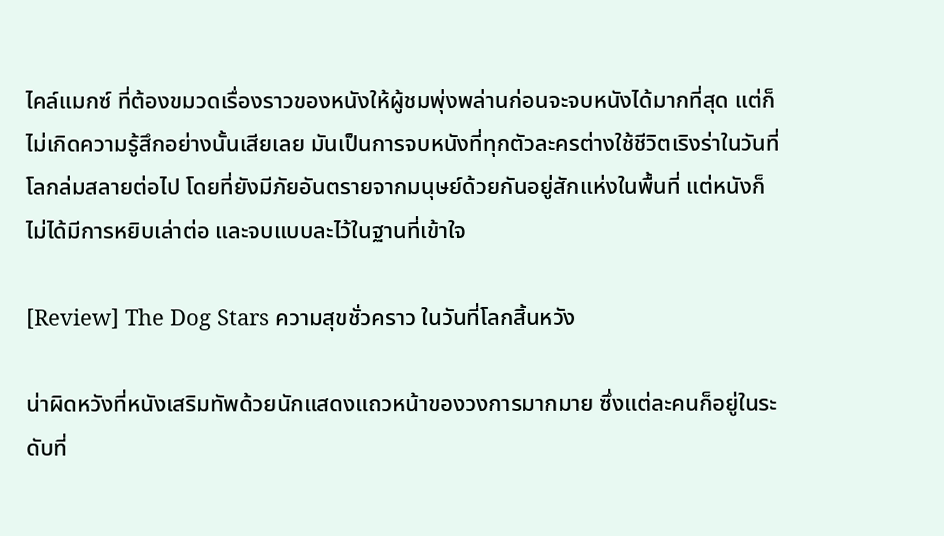ไคล์แมกซ์ ที่ต้องขมวดเรื่องราวของหนังให้ผู้ชมพุ่งพล่านก่อนจะจบหนังได้มากที่สุด แต่ก็ไม่เกิดความรู้สึกอย่างนั้นเสียเลย มันเป็นการจบหนังที่ทุกตัวละครต่างใช้ชีวิตเริงร่าในวันที่โลกล่มสลายต่อไป โดยที่ยังมีภัยอันตรายจากมนุษย์ด้วยกันอยู่สักแห่งในพื้นที่ แต่หนังก็ไม่ได้มีการหยิบเล่าต่อ และจบแบบละไว้ในฐานที่เข้าใจ

[Review] The Dog Stars ความสุขชั่วคราว ในวันที่โลกสิ้นหวัง

น่าผิดหวังที่หนังเสริมทัพด้วยนักแสดงแถวหน้าของวงการมากมาย ซึ่งแต่ละคนก็อยู่ในระดับที่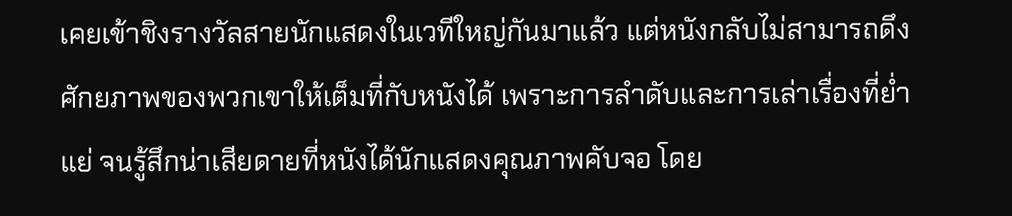เคยเข้าชิงรางวัลสายนักแสดงในเวทีใหญ่กันมาแล้ว แต่หนังกลับไม่สามารถดึงศักยภาพของพวกเขาให้เต็มที่กับหนังได้ เพราะการลำดับและการเล่าเรื่องที่ย่ำแย่ จนรู้สึกน่าเสียดายที่หนังได้นักแสดงคุณภาพคับจอ โดย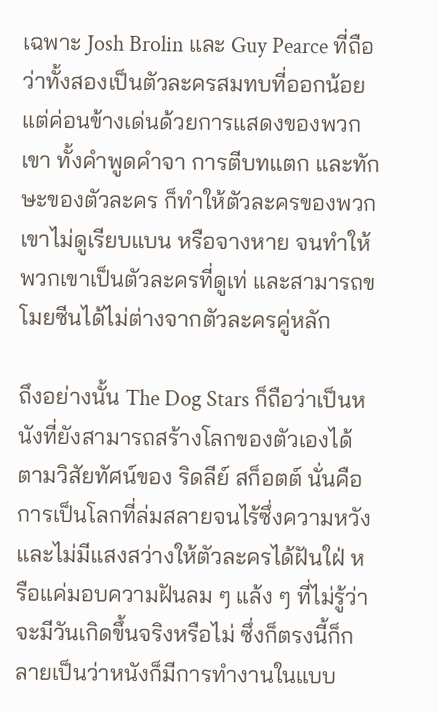เฉพาะ Josh Brolin และ Guy Pearce ที่ถือว่าทั้งสองเป็นตัวละครสมทบที่ออกน้อย แต่ค่อนข้างเด่นด้วยการแสดงของพวกเขา ทั้งคำพูดคำจา การตีบทแตก และทักษะของตัวละคร ก็ทำให้ตัวละครของพวกเขาไม่ดูเรียบแบน หรือจางหาย จนทำให้พวกเขาเป็นตัวละครที่ดูเท่ และสามารถขโมยซีนได้ไม่ต่างจากตัวละครคู่หลัก

ถึงอย่างนั้น The Dog Stars ก็ถือว่าเป็นหนังที่ยังสามารถสร้างโลกของตัวเองได้ ตามวิสัยทัศน์ของ ริดลีย์ สก็อตต์ นั่นคือการเป็นโลกที่ล่มสลายจนไร้ซึ่งความหวัง และไม่มีแสงสว่างให้ตัวละครได้ฝันใฝ่ หรือแค่มอบความฝันลม ๆ แล้ง ๆ ที่ไม่รู้ว่าจะมีวันเกิดขึ้นจริงหรือไม่ ซึ่งก็ตรงนี้ก็กลายเป็นว่าหนังก็มีการทำงานในแบบ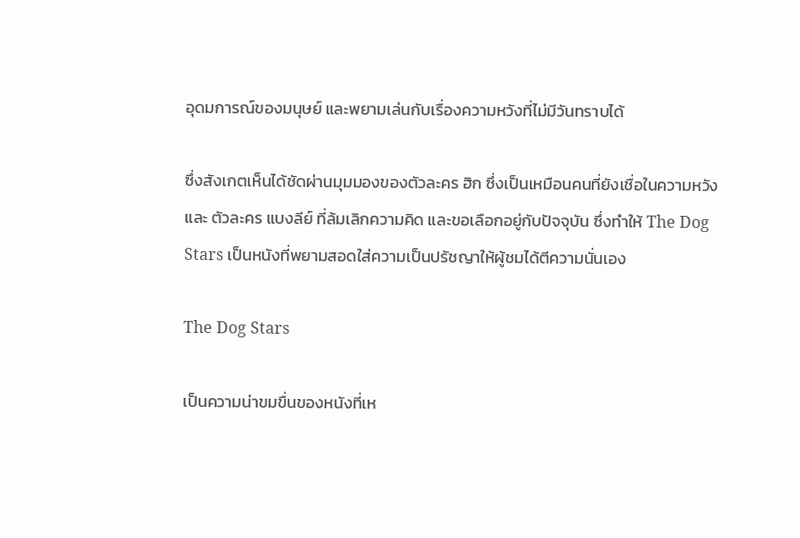อุดมการณ์ของมนุษย์ และพยามเล่นกับเรื่องความหวังที่ไม่มีวันทราบได้

ซึ่งสังเกตเห็นได้ชัดผ่านมุมมองของตัวละคร ฮิก ซึ่งเป็นเหมือนคนที่ยังเชื่อในความหวัง และ ตัวละคร แบงลีย์ ที่ล้มเลิกความคิด และขอเลือกอยู่กับปัจจุบัน ซึ่งทำให้ The Dog Stars เป็นหนังที่พยามสอดใส่ความเป็นปรัชญาให้ผู้ชมได้ตีความนั่นเอง

The Dog Stars

เป็นความน่าขมขื่นของหนังที่เห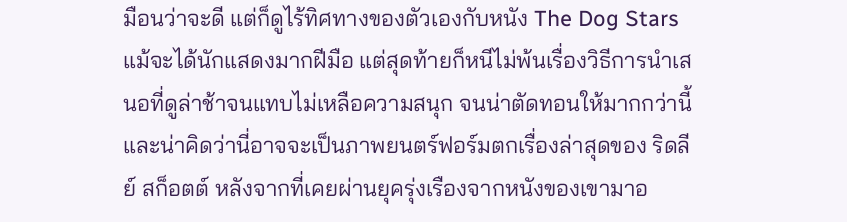มือนว่าจะดี แต่ก็ดูไร้ทิศทางของตัวเองกับหนัง The Dog Stars แม้จะได้นักแสดงมากฝีมือ แต่สุดท้ายก็หนีไม่พ้นเรื่องวิธีการนำเสนอที่ดูล่าช้าจนแทบไม่เหลือความสนุก จนน่าตัดทอนให้มากกว่านี้ และน่าคิดว่านี่อาจจะเป็นภาพยนตร์ฟอร์มตกเรื่องล่าสุดของ ริดลีย์ สก็อตต์ หลังจากที่เคยผ่านยุครุ่งเรืองจากหนังของเขามาอ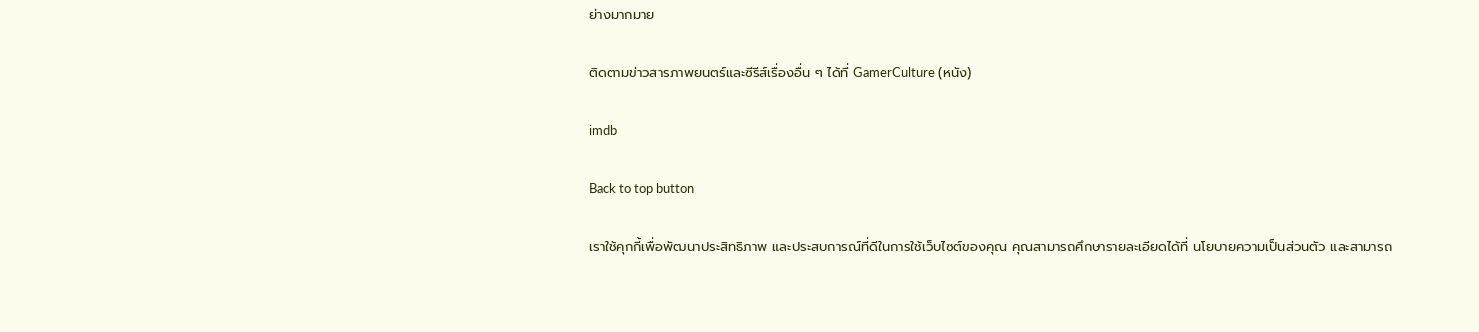ย่างมากมาย

ติดตามข่าวสารภาพยนตร์และซีรีส์เรื่องอื่น ๆ ได้ที่ GamerCulture (หนัง)

imdb

Back to top button

เราใช้คุกกี้เพื่อพัฒนาประสิทธิภาพ และประสบการณ์ที่ดีในการใช้เว็บไซต์ของคุณ คุณสามารถศึกษารายละเอียดได้ที่ นโยบายความเป็นส่วนตัว และสามารถ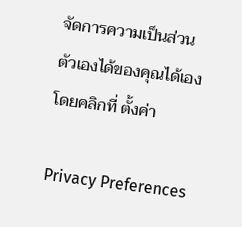จัดการความเป็นส่วนตัวเองได้ของคุณได้เองโดยคลิกที่ ตั้งค่า

Privacy Preferences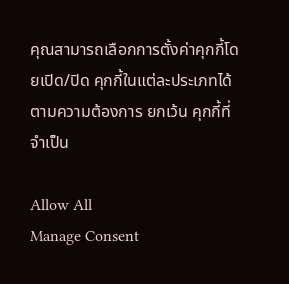คุณสามารถเลือกการตั้งค่าคุกกี้โดยเปิด/ปิด คุกกี้ในแต่ละประเภทได้ตามความต้องการ ยกเว้น คุกกี้ที่จำเป็น

Allow All
Manage Consent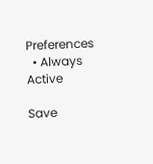Preferences
  • Always Active

Save